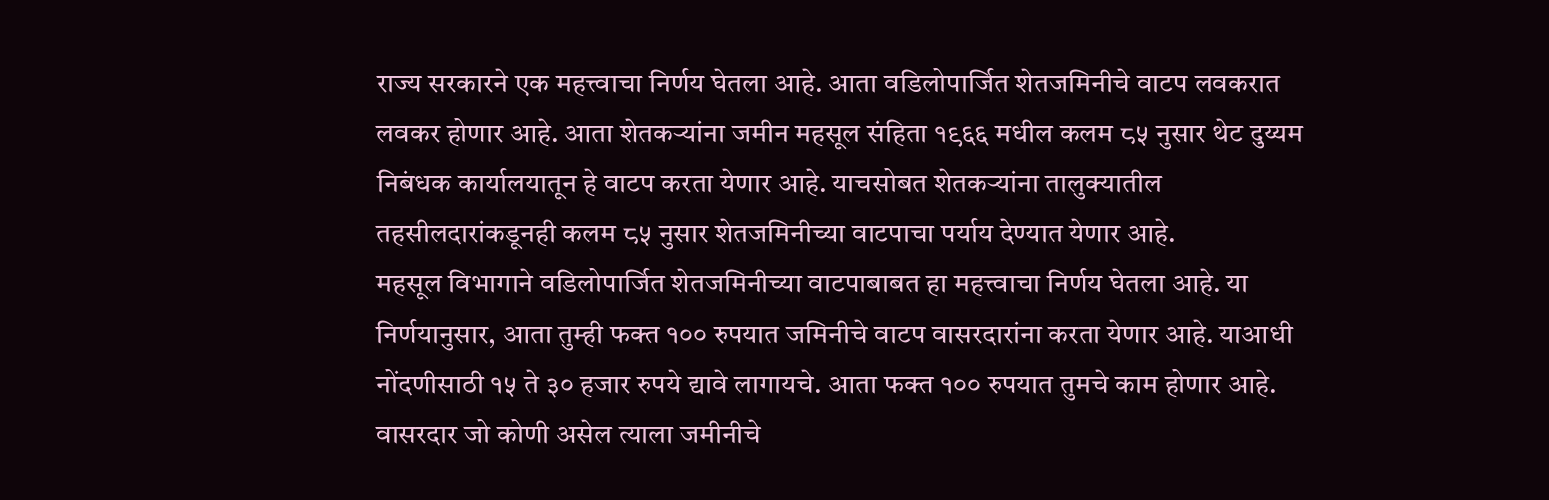राज्य सरकारने एक महत्त्वाचा निर्णय घेतला आहे. आता वडिलोपार्जित शेतजमिनीचे वाटप लवकरात लवकर होणार आहे. आता शेतकऱ्यांना जमीन महसूल संहिता १९६६ मधील कलम ८५ नुसार थेट दुय्यम निबंधक कार्यालयातून हे वाटप करता येणार आहे. याचसोबत शेतकऱ्यांना तालुक्यातील तहसीलदारांकडूनही कलम ८५ नुसार शेतजमिनीच्या वाटपाचा पर्याय देण्यात येणार आहे.
महसूल विभागाने वडिलोपार्जित शेतजमिनीच्या वाटपाबाबत हा महत्त्वाचा निर्णय घेतला आहे. या निर्णयानुसार, आता तुम्ही फक्त १०० रुपयात जमिनीचे वाटप वासरदारांना करता येणार आहे. याआधी नोंदणीसाठी १५ ते ३० हजार रुपये द्यावे लागायचे. आता फक्त १०० रुपयात तुमचे काम होणार आहे.
वासरदार जो कोणी असेल त्याला जमीनीचे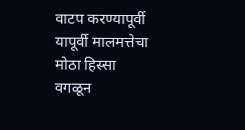वाटप करण्यापूर्वी यापूर्वी मालमत्तेचा मोठा हिस्सा वगळून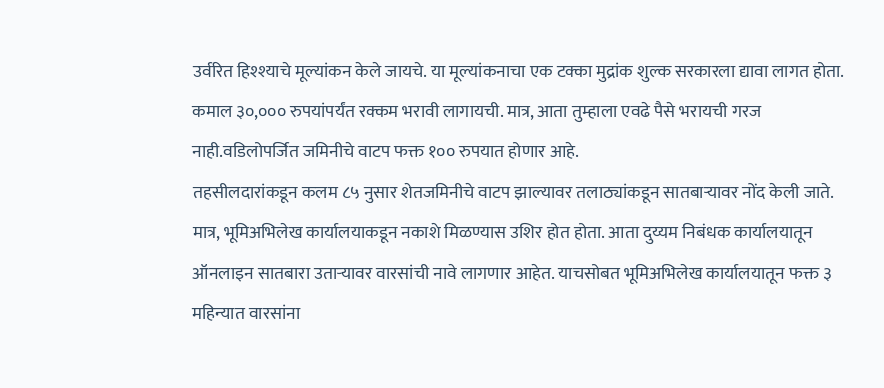उर्वरित हिश्श्याचे मूल्यांकन केले जायचे. या मूल्यांकनाचा एक टक्का मुद्रांक शुल्क सरकारला द्यावा लागत होता. कमाल ३०,००० रुपयांपर्यंत रक्कम भरावी लागायची. मात्र, आता तुम्हाला एवढे पैसे भरायची गरज नाही.वडिलोपर्जित जमिनीचे वाटप फक्त १०० रुपयात होणार आहे.
तहसीलदारांकडून कलम ८५ नुसार शेतजमिनीचे वाटप झाल्यावर तलाठ्यांकडून सातबाऱ्यावर नोंद केली जाते. मात्र, भूमिअभिलेख कार्यालयाकडून नकाशे मिळण्यास उशिर होत होता. आता दुय्यम निबंधक कार्यालयातून ऑनलाइन सातबारा उताऱ्यावर वारसांची नावे लागणार आहेत. याचसोबत भूमिअभिलेख कार्यालयातून फक्त ३ महिन्यात वारसांना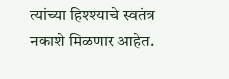त्यांच्या हिश्श्याचे स्वतंत्र नकाशे मिळणार आहेत.